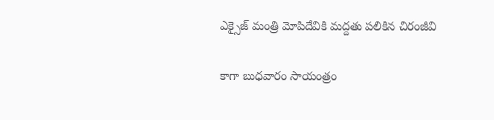ఎక్సైజ్ మంత్రి మోపిదేవికి మద్దతు పలికిన చిరంజీవి

కాగా బుధవారం సాయంత్రం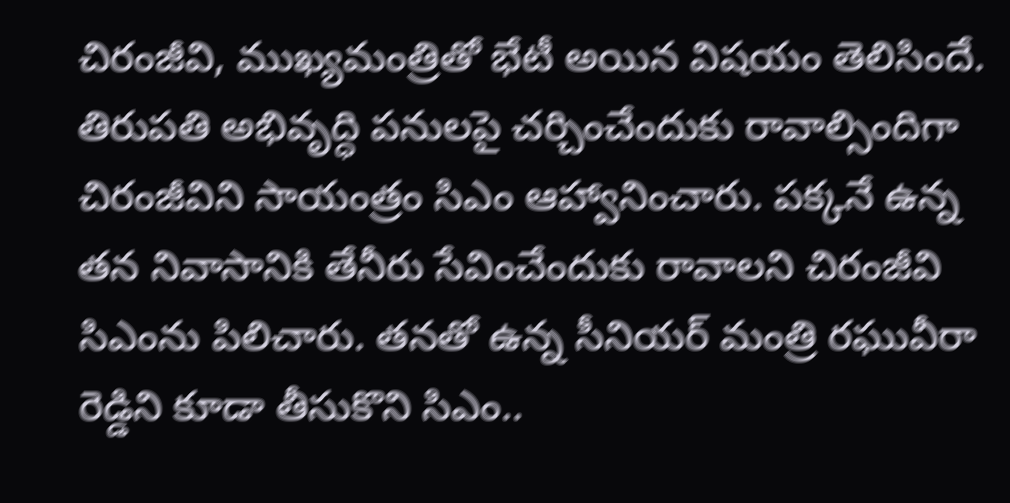చిరంజీవి, ముఖ్యమంత్రితో భేటీ అయిన విషయం తెలిసిందే. తిరుపతి అభివృద్ధి పనులపై చర్చించేందుకు రావాల్సిందిగా చిరంజీవిని సాయంత్రం సిఎం ఆహ్వానించారు. పక్కనే ఉన్న తన నివాసానికి తేనీరు సేవించేందుకు రావాలని చిరంజీవి సిఎంను పిలిచారు. తనతో ఉన్న సీనియర్ మంత్రి రఘువీరా రెడ్డిని కూడా తీసుకొని సిఎం..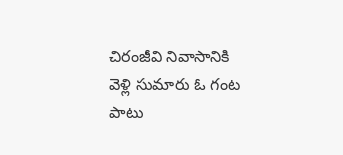చిరంజీవి నివాసానికి వెళ్లి సుమారు ఓ గంట పాటు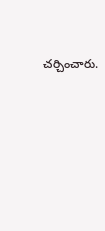చర్చించారు.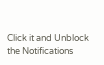Click it and Unblock the Notifications